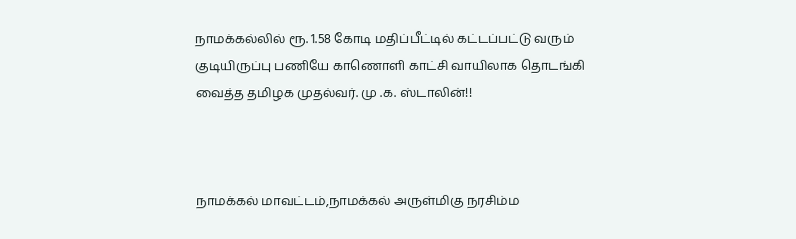நாமக்கல்லில் ரூ. 1.58 கோடி மதிப்பீட்டில் கட்டப்பட்டு வரும் குடியிருப்பு பணியே காணொளி காட்சி வாயிலாக தொடங்கி வைத்த தமிழக முதல்வர். மு .க. ஸ்டாலின்!!



நாமக்கல் மாவட்டம்,நாமக்கல் அருள்மிகு நரசிம்ம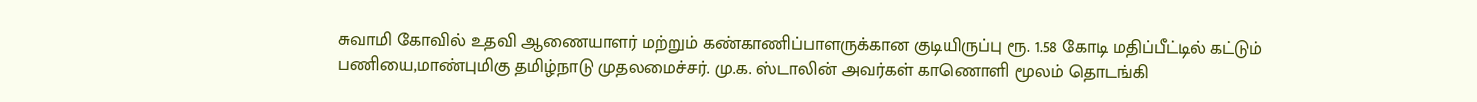சுவாமி கோவில் உதவி ஆணையாளர் மற்றும் கண்காணிப்பாளருக்கான குடியிருப்பு ரூ. 1.58 கோடி மதிப்பீட்டில் கட்டும் பணியை,மாண்புமிகு தமிழ்நாடு முதலமைச்சர். மு.க. ஸ்டாலின் அவர்கள் காணொளி மூலம் தொடங்கி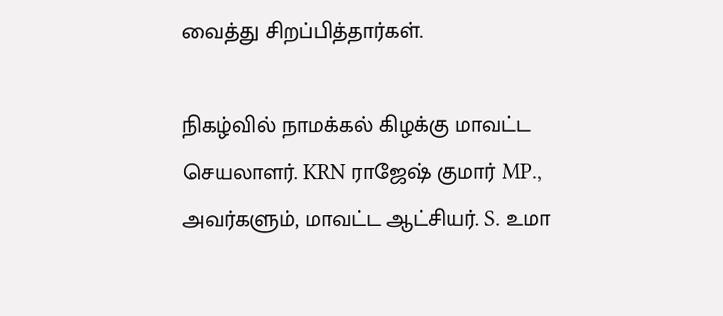வைத்து சிறப்பித்தார்கள்.

நிகழ்வில் நாமக்கல் கிழக்கு மாவட்ட செயலாளர். KRN ராஜேஷ் குமார் MP., அவர்களும், மாவட்ட ஆட்சியர். S. உமா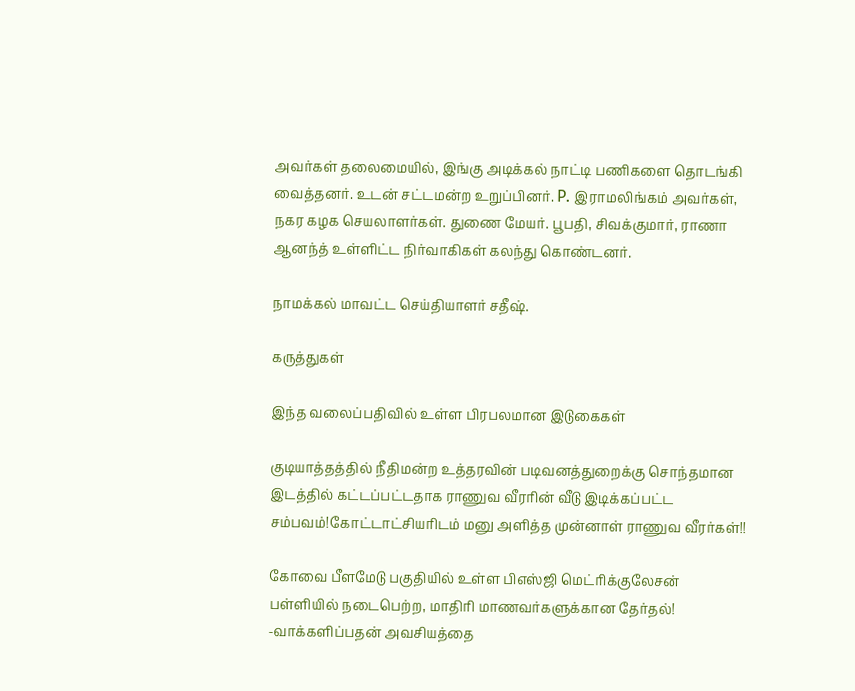அவர்கள் தலைமையில், இங்கு அடிக்கல் நாட்டி பணிகளை தொடங்கி வைத்தனர். உடன் சட்டமன்ற உறுப்பினர். P. இராமலிங்கம் அவர்கள், நகர கழக செயலாளர்கள். துணை மேயர். பூபதி, சிவக்குமார், ராணா ஆனந்த் உள்ளிட்ட நிர்வாகிகள் கலந்து கொண்டனர்.

நாமக்கல் மாவட்ட செய்தியாளர் சதீஷ்.

கருத்துகள்

இந்த வலைப்பதிவில் உள்ள பிரபலமான இடுகைகள்

குடியாத்தத்தில் நீதிமன்ற உத்தரவின் படிவனத்துறைக்கு சொந்தமான இடத்தில் கட்டப்பட்டதாக ராணுவ வீரரின் வீடு இடிக்கப்பட்ட சம்பவம்!கோட்டாட்சியரிடம் மனு அளித்த முன்னாள் ராணுவ வீரர்கள்!!

கோவை பீளமேடு பகுதியில் உள்ள பிஎஸ்ஜி மெட்ரிக்குலேசன் பள்ளியில் நடைபெற்ற, மாதிரி மாணவர்களுக்கான தேர்தல்! -வாக்களிப்பதன் அவசியத்தை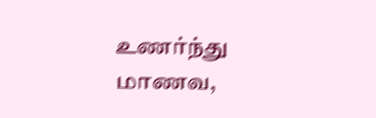உணர்ந்து மாணவ,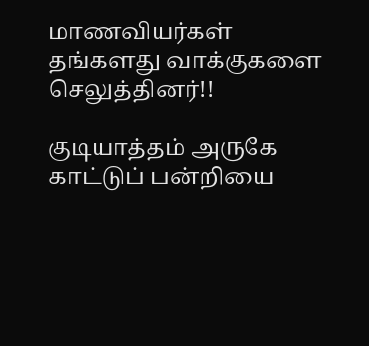மாணவியர்கள் தங்களது வாக்குகளை செலுத்தினர்!!

குடியாத்தம் அருகே காட்டுப் பன்றியை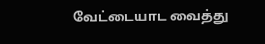வேட்டையாட வைத்து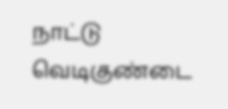நாட்டு வெடிகுண்டை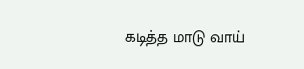கடித்த மாடு வாய்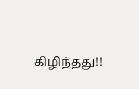கிழிந்தது!!